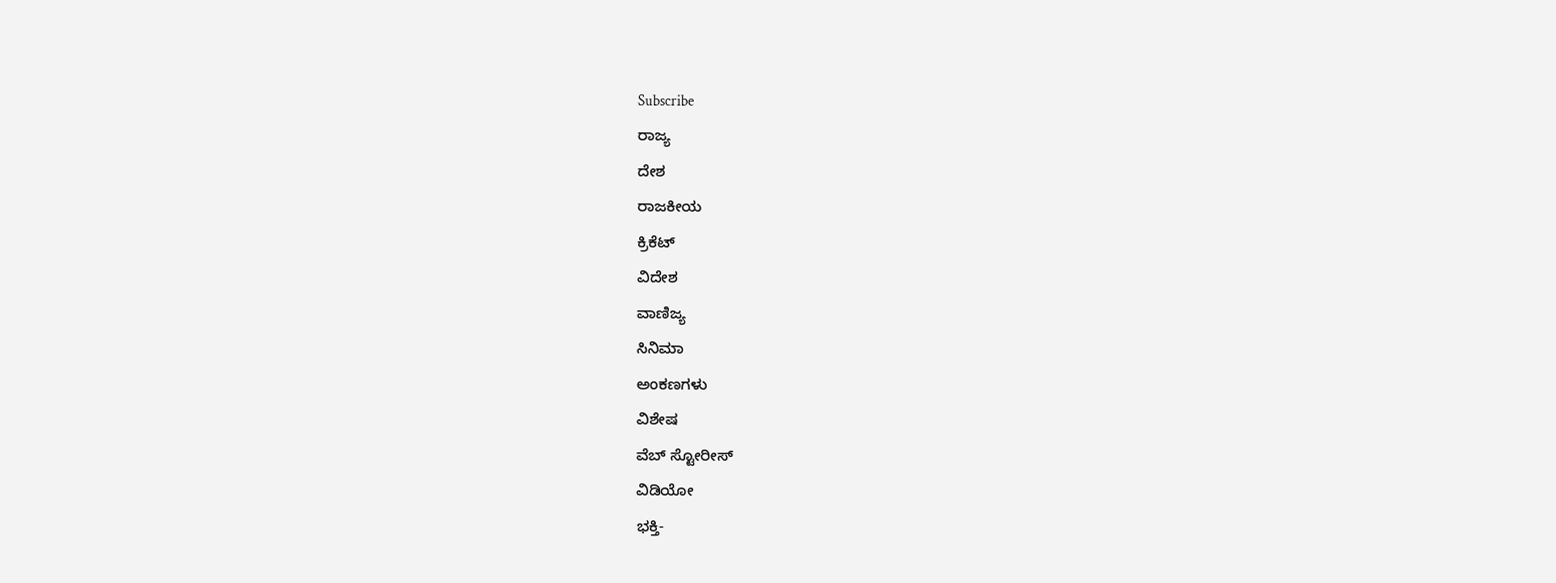Subscribe
ರಾಜ್ಯ
ದೇಶ
ರಾಜಕೀಯ
ಕ್ರಿಕೆಟ್
ವಿದೇಶ
ವಾಣಿಜ್ಯ
ಸಿನಿಮಾ
ಅಂಕಣಗಳು
ವಿಶೇಷ
ವೆಬ್ ಸ್ಟೋರೀಸ್
ವಿಡಿಯೋ
ಭಕ್ತಿ-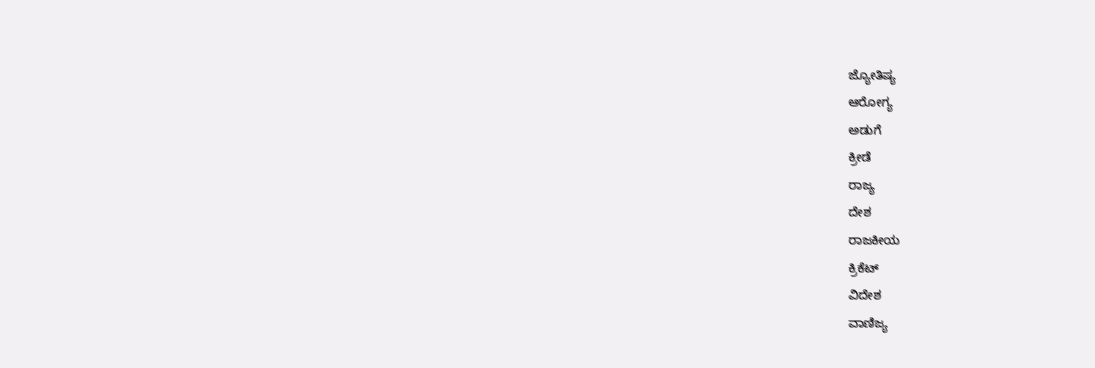ಜ್ಯೋತಿಷ್ಯ
ಆರೋಗ್ಯ
ಅಡುಗೆ
ಕ್ರೀಡೆ
ರಾಜ್ಯ
ದೇಶ
ರಾಜಕೀಯ
ಕ್ರಿಕೆಟ್
ವಿದೇಶ
ವಾಣಿಜ್ಯ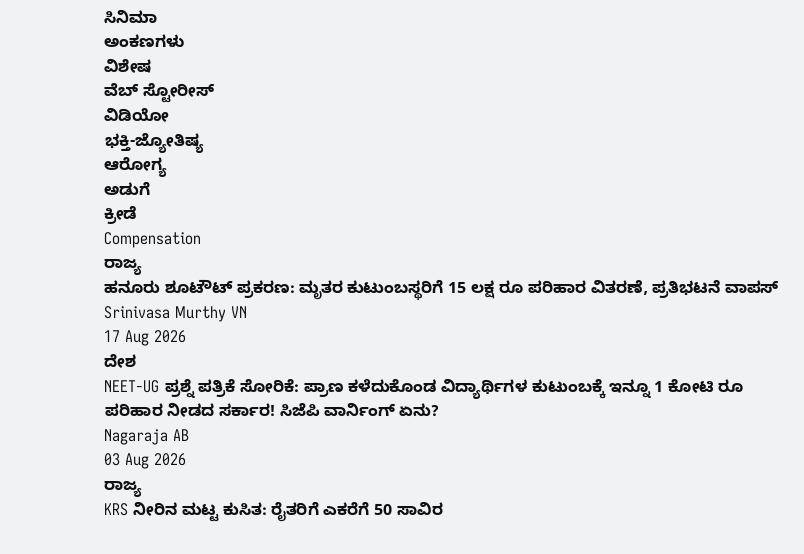ಸಿನಿಮಾ
ಅಂಕಣಗಳು
ವಿಶೇಷ
ವೆಬ್ ಸ್ಟೋರೀಸ್
ವಿಡಿಯೋ
ಭಕ್ತಿ-ಜ್ಯೋತಿಷ್ಯ
ಆರೋಗ್ಯ
ಅಡುಗೆ
ಕ್ರೀಡೆ
Compensation
ರಾಜ್ಯ
ಹನೂರು ಶೂಟೌಟ್ ಪ್ರಕರಣ: ಮೃತರ ಕುಟುಂಬಸ್ಥರಿಗೆ 15 ಲಕ್ಷ ರೂ ಪರಿಹಾರ ವಿತರಣೆ, ಪ್ರತಿಭಟನೆ ವಾಪಸ್
Srinivasa Murthy VN
17 Aug 2026
ದೇಶ
NEET-UG ಪ್ರಶ್ನೆ ಪತ್ರಿಕೆ ಸೋರಿಕೆ: ಪ್ರಾಣ ಕಳೆದುಕೊಂಡ ವಿದ್ಯಾರ್ಥಿಗಳ ಕುಟುಂಬಕ್ಕೆ ಇನ್ನೂ 1 ಕೋಟಿ ರೂ ಪರಿಹಾರ ನೀಡದ ಸರ್ಕಾರ! ಸಿಜೆಪಿ ವಾರ್ನಿಂಗ್ ಏನು?
Nagaraja AB
03 Aug 2026
ರಾಜ್ಯ
KRS ನೀರಿನ ಮಟ್ಟ ಕುಸಿತ: ರೈತರಿಗೆ ಎಕರೆಗೆ 50 ಸಾವಿರ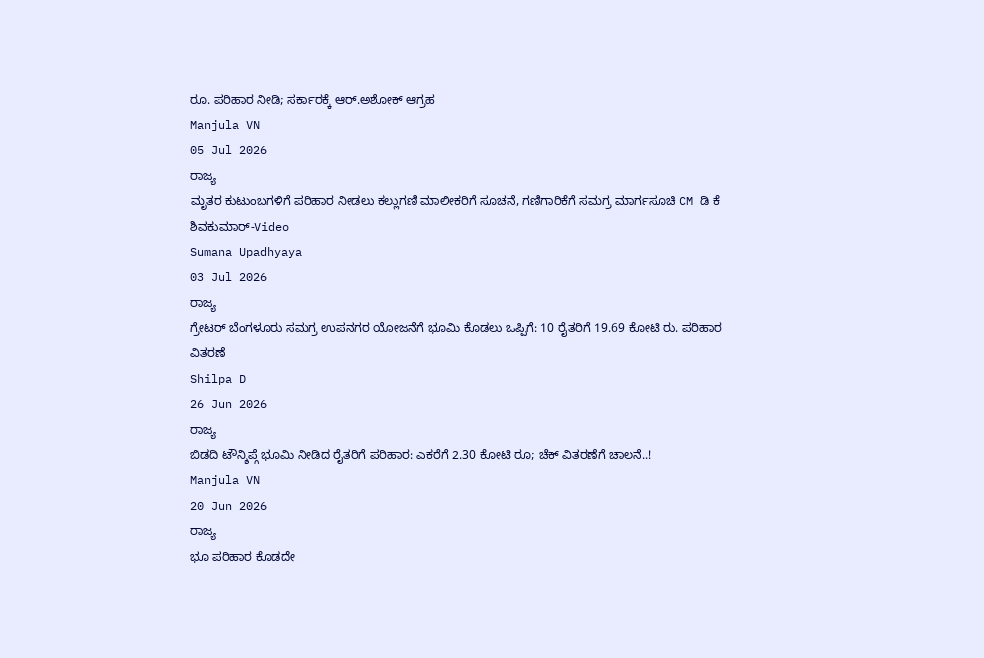ರೂ. ಪರಿಹಾರ ನೀಡಿ; ಸರ್ಕಾರಕ್ಕೆ ಆರ್.ಅಶೋಕ್ ಆಗ್ರಹ
Manjula VN
05 Jul 2026
ರಾಜ್ಯ
ಮೃತರ ಕುಟುಂಬಗಳಿಗೆ ಪರಿಹಾರ ನೀಡಲು ಕಲ್ಲುಗಣಿ ಮಾಲೀಕರಿಗೆ ಸೂಚನೆ, ಗಣಿಗಾರಿಕೆಗೆ ಸಮಗ್ರ ಮಾರ್ಗಸೂಚಿ CM ಡಿ ಕೆ ಶಿವಕುಮಾರ್-Video
Sumana Upadhyaya
03 Jul 2026
ರಾಜ್ಯ
ಗ್ರೇಟರ್ ಬೆಂಗಳೂರು ಸಮಗ್ರ ಉಪನಗರ ಯೋಜನೆಗೆ ಭೂಮಿ ಕೊಡಲು ಒಪ್ಪಿಗೆ: 10 ರೈತರಿಗೆ 19.69 ಕೋಟಿ ರು. ಪರಿಹಾರ ವಿತರಣೆ
Shilpa D
26 Jun 2026
ರಾಜ್ಯ
ಬಿಡದಿ ಟೌನ್ಶಿಪ್ಗೆ ಭೂಮಿ ನೀಡಿದ ರೈತರಿಗೆ ಪರಿಹಾರ: ಎಕರೆಗೆ 2.30 ಕೋಟಿ ರೂ; ಚೆಕ್ ವಿತರಣೆಗೆ ಚಾಲನೆ..!
Manjula VN
20 Jun 2026
ರಾಜ್ಯ
ಭೂ ಪರಿಹಾರ ಕೊಡದೇ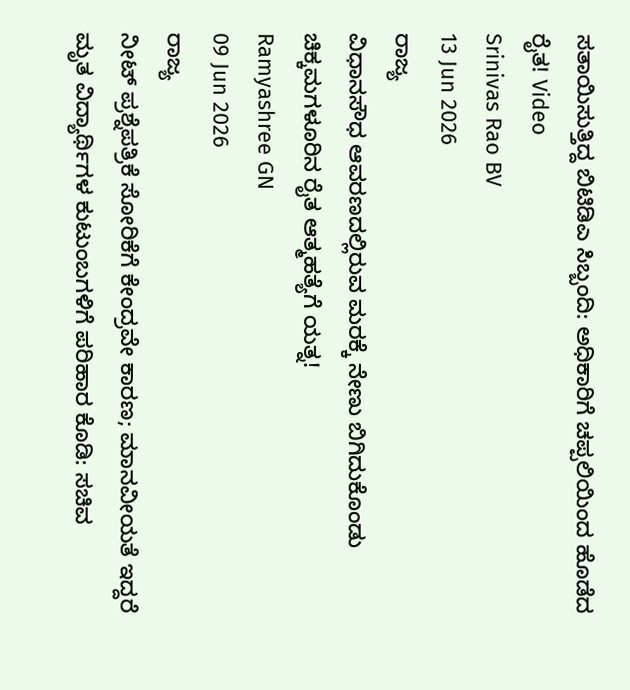ಸತಾಯಿಸುತ್ತಿದ್ದ ಬಿಟಿಡಿಎ ಸಿಬ್ಬಂದಿ: ಅಧಿಕಾರಿಗೆ ಚಪ್ಪಲಿಯಿಂದ ಹೊಡೆದ ರೈತ! Video
Srinivas Rao BV
13 Jun 2026
ರಾಜ್ಯ
ವಿಧಾನಸೌಧ ಆವರಣದಲ್ಲಿರುವ ಮರಕ್ಕೆ ನೇಣು ಬಿಗಿದುಕೊಂಡು ಚಿಕ್ಕಮಗಳೂರಿನ ರೈತ ಆತ್ಮಹತ್ಯೆಗೆ ಯತ್ನ!
Ramyashree GN
09 Jun 2026
ರಾಜ್ಯ
ನೀಟ್ ಪ್ರಶ್ನೆಪತ್ರಿಕೆ ಸೋರಿಕೆಗೆ ಕೇಂದ್ರವೇ ಕಾರಣ; ಮಾನವೀಯತೆ ಇದ್ದರೆ ಮೃತ ವಿದ್ಯಾರ್ಥಿಗಳ ಕುಟುಂಬಗಳಿಗೆ ಪರಿಹಾರ ಕೊಡಿ: ಸಚಿವ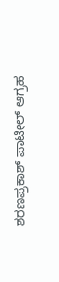ಶರಣಪ್ರಕಾಶ್ ಪಾಟೀಲ್ ಆಗ್ರಹ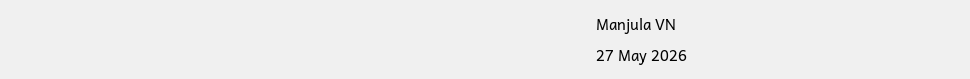Manjula VN
27 May 2026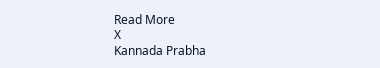Read More
X
Kannada Prabha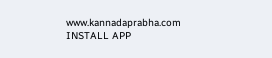www.kannadaprabha.com
INSTALL APP